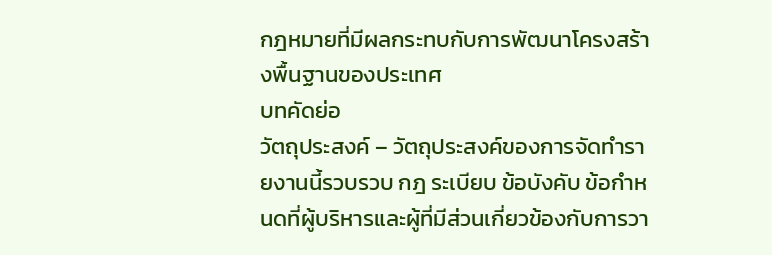กฎหมายที่มีผลกระทบกับการพัฒนาโครงสร้างพื้นฐานของประเทศ
บทคัดย่อ
วัตถุประสงค์ – วัตถุประสงค์ของการจัดทำรายงานนี้รวบรวบ กฎ ระเบียบ ข้อบังคับ ข้อกำหนดที่ผู้บริหารและผู้ที่มีส่วนเกี่ยวข้องกับการวา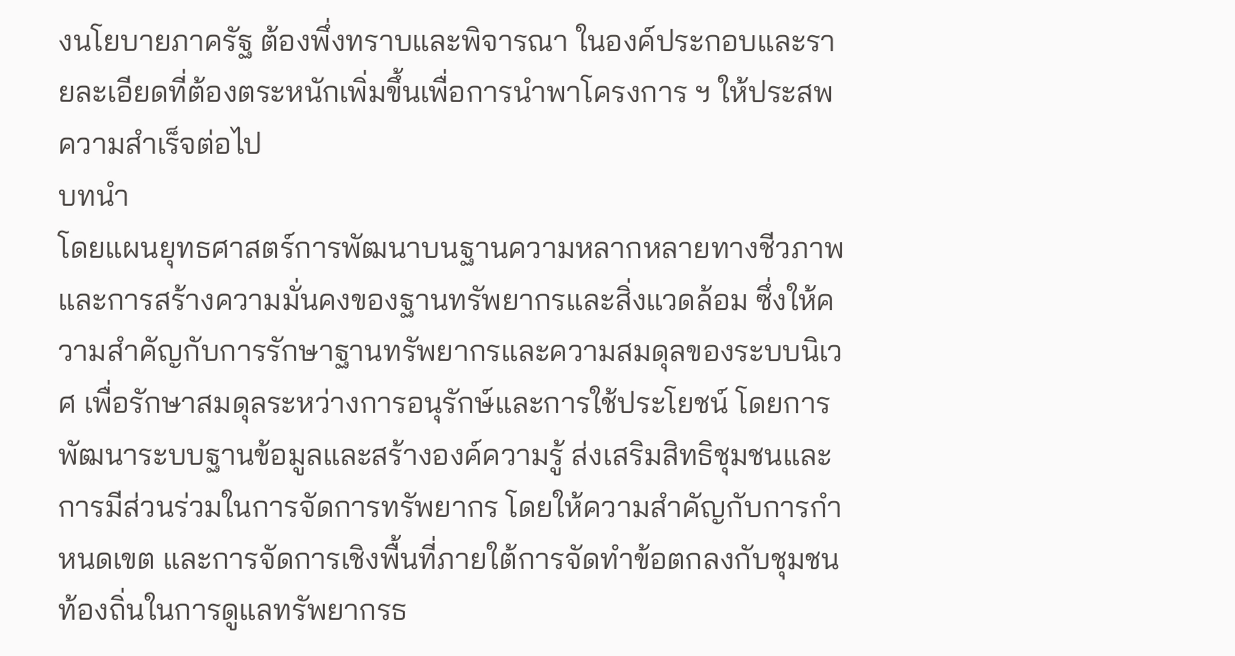งนโยบายภาครัฐ ต้องพึ่งทราบและพิจารณา ในองค์ประกอบและรายละเอียดที่ต้องตระหนักเพิ่มขึ้นเพื่อการนำพาโครงการ ฯ ให้ประสพความสำเร็จต่อไป
บทนำ
โดยแผนยุทธศาสตร์การพัฒนาบนฐานความหลากหลายทางชีวภาพและการสร้างความมั่นคงของฐานทรัพยากรและสิ่งแวดล้อม ซึ่งให้ความสำคัญกับการรักษาฐานทรัพยากรและความสมดุลของระบบนิเวศ เพื่อรักษาสมดุลระหว่างการอนุรักษ์และการใช้ประโยชน์ โดยการพัฒนาระบบฐานข้อมูลและสร้างองค์ความรู้ ส่งเสริมสิทธิชุมชนและการมีส่วนร่วมในการจัดการทรัพยากร โดยให้ความสำคัญกับการกำหนดเขต และการจัดการเชิงพื้นที่ภายใต้การจัดทำข้อตกลงกับชุมชนท้องถิ่นในการดูแลทรัพยากรธ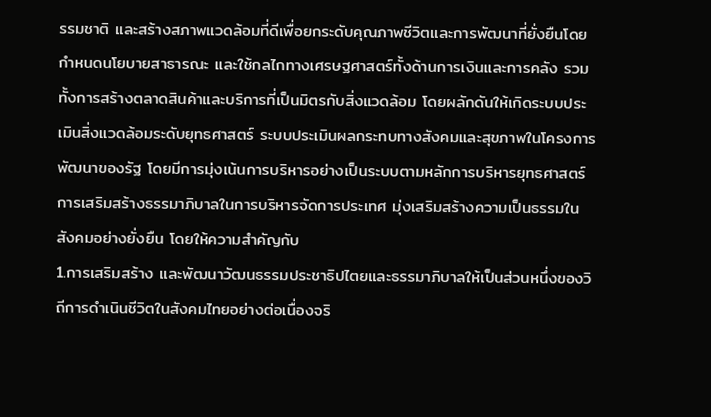รรมชาติ และสร้างสภาพแวดล้อมที่ดีเพื่อยกระดับคุณภาพชีวิตและการพัฒนาที่ยั่งยืนโดยกำหนดนโยบายสาธารณะ และใช้กลไกทางเศรษฐศาสตร์ทั้งด้านการเงินและการคลัง รวมทั้งการสร้างตลาดสินค้าและบริการที่เป็นมิตรกับสิ่งแวดล้อม โดยผลักดันให้เกิดระบบประเมินสิ่งแวดล้อมระดับยุทธศาสตร์ ระบบประเมินผลกระทบทางสังคมและสุขภาพในโครงการพัฒนาของรัฐ โดยมีการมุ่งเน้นการบริหารอย่างเป็นระบบตามหลักการบริหารยุทธศาสตร์การเสริมสร้างธรรมาภิบาลในการบริหารจัดการประเทศ มุ่งเสริมสร้างความเป็นธรรมในสังคมอย่างยั่งยืน โดยให้ความสำคัญกับ
1.การเสริมสร้าง และพัฒนาวัฒนธรรมประชาธิปไตยและธรรมาภิบาลให้เป็นส่วนหนึ่งของวิถีการดำเนินชีวิตในสังคมไทยอย่างต่อเนื่องจริ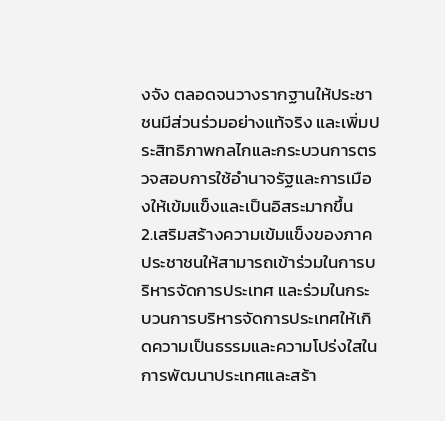งจัง ตลอดจนวางรากฐานให้ประชาชนมีส่วนร่วมอย่างแท้จริง และเพิ่มประสิทธิภาพกลไกและกระบวนการตรวจสอบการใช้อำนาจรัฐและการเมืองให้เข้มแข็งและเป็นอิสระมากขึ้น
2.เสริมสร้างความเข้มแข็งของภาคประชาชนให้สามารถเข้าร่วมในการบริหารจัดการประเทศ และร่วมในกระบวนการบริหารจัดการประเทศให้เกิดความเป็นธรรมและความโปร่งใสในการพัฒนาประเทศและสร้า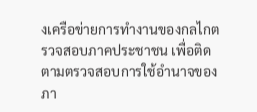งเครือข่ายการทำงานของกลไกตรวจสอบภาคประชาชน เพื่อติดตามตรวจสอบการใช้อำนาจของภา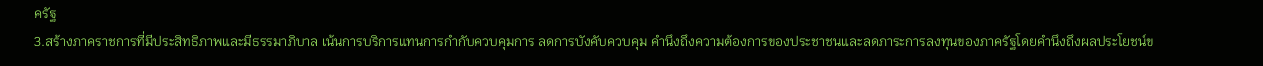ครัฐ
3.สร้างภาคราชการที่มีประสิทธิภาพและมีธรรมาภิบาล เน้นการบริการแทนการกำกับควบคุมการ ลดการบังคับควบคุม คำนึงถึงความต้องการของประชาชนและลดภาระการลงทุนของภาครัฐโดยคำนึงถึงผลประโยชน์ข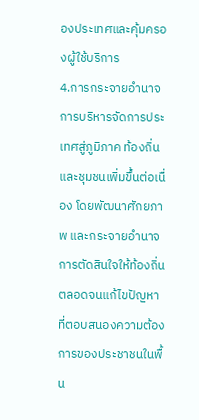องประเทศและคุ้มครองผู้ใช้บริการ
4.การกระจายอำนาจการบริหารจัดการประเทศสู่ภูมิภาค ท้องถิ่น และชุมชนเพิ่มขึ้นต่อเนื่อง โดยพัฒนาศักยภาพ และกระจายอำนาจการตัดสินใจให้ท้องถิ่น ตลอดจนแก้ไขปัญหาที่ตอบสนองความต้องการของประชาชนในพื้น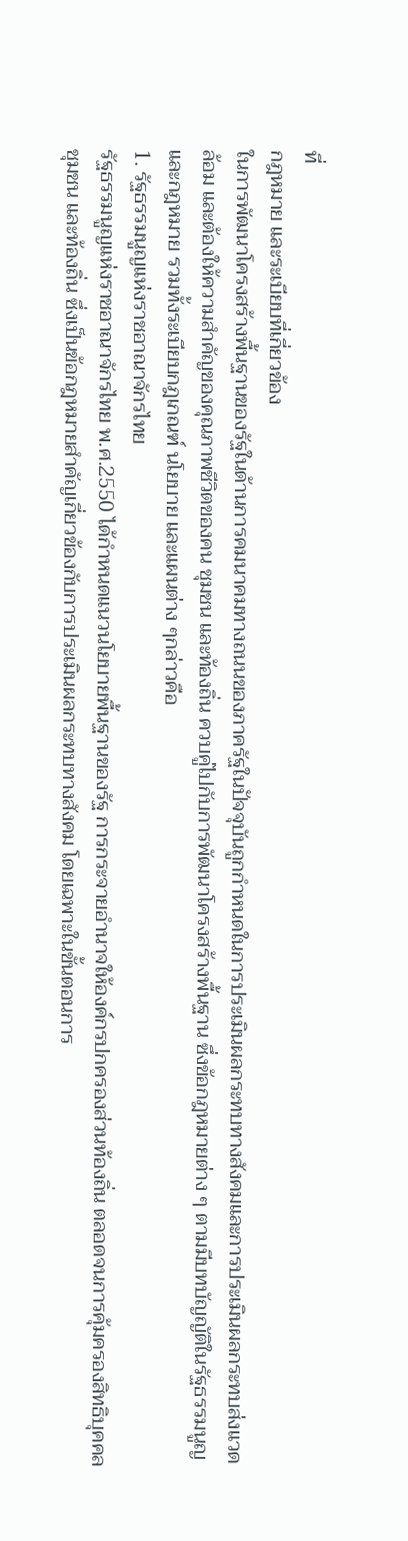ที่
กฎหมาย และระเบียบที่เกี่ยวข้อง
ในการพัฒนาโครงสร้างพื้นฐานของรัฐในด้านการคมนาคมทางถนนของภาครัฐในปัจจุบันถูกกำหนดในการประเมินผลกระทบทางสังคมและการประเมินผลกระทบส่งแวดล้อม และต้องให้ความสำคัญของคุณภาพชีวิตของคน ชุมชน และท้องถิ่น ควบคู่ไปกับการพัฒนาโครงสร้างพื้นฐาน ซึ่งข้อกฎหมายต่าง ๆ ตามมีบทบัญญัติในรัฐธรรมนูญ และกฎหมาย รวมทั้งระเบียบกฎเกณฑ์ นโยบาย และแผนต่าง ๆกล่าวคือ
1. รัฐธรรมนูญแห่งราชอาณาจักรไทย
รัฐธรรมนูญแห่งราชอาณาจักรไทย พ.ศ.2550 ได้กำหนดแนวนโยบายพื้นฐานของรัฐ การกระจายอำนาจให้องค์กรปกครองส่วนท้องถิ่น ตลอดจนการคุ้มครองสิทธิบุคคล ชุมชน และท้องถิ่น ซึ่งเป็นข้อกฎหมายสำคัญเกี่ยวข้องกับการประเมินผลกระทบทางสังคม โดยเฉพาะในขั้นตอนการ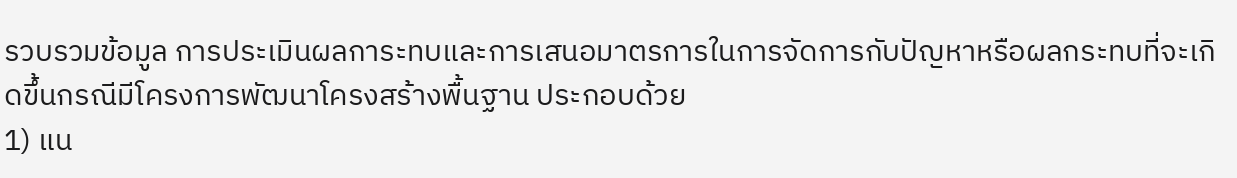รวบรวมข้อมูล การประเมินผลการะทบและการเสนอมาตรการในการจัดการกับปัญหาหรือผลกระทบที่จะเกิดขึ้นกรณีมีโครงการพัฒนาโครงสร้างพื้นฐาน ประกอบด้วย
1) แน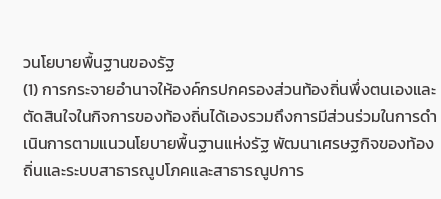วนโยบายพื้นฐานของรัฐ
(1) การกระจายอำนาจให้องค์กรปกครองส่วนท้องถิ่นพึ่งตนเองและตัดสินใจในกิจการของท้องถิ่นได้เองรวมถึงการมีส่วนร่วมในการดำเนินการตามแนวนโยบายพื้นฐานแห่งรัฐ พัฒนาเศรษฐกิจของท้องถิ่นและระบบสาธารณูปโภคและสาธารณูปการ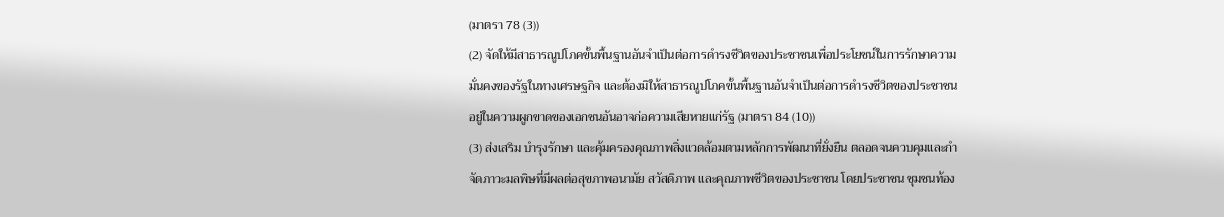(มาตรา 78 (3))
(2) จัดให้มีสาธารณูปโภคขั้นพื้นฐานอันจำเป็นต่อการดำรงชีวิตของประชาชนเพื่อประโยชน์ในการรักษาความมั่นคงของรัฐในทางเศรษฐกิจ และต้องมิให้สาธารณูปโภคขั้นพื้นฐานอันจำเป็นต่อการดำรงชีวิตของประชาชนอยู่ในความผูกขาดของเอกชนอันอาจก่อความเสียหายแก่รัฐ (มาตรา 84 (10))
(3) ส่งเสริม บำรุงรักษา และคุ้มครองคุณภาพสิ่งแวดล้อมตามหลักการพัฒนาที่ยั่งยืน ตลอดจนควบคุมและกำจัดภาวะมลพิษที่มีผลต่อสุขภาพอนามัย สวัสดิภาพ และคุณภาพชีวิตของประชาชน โดยประชาชน ชุมชนท้อง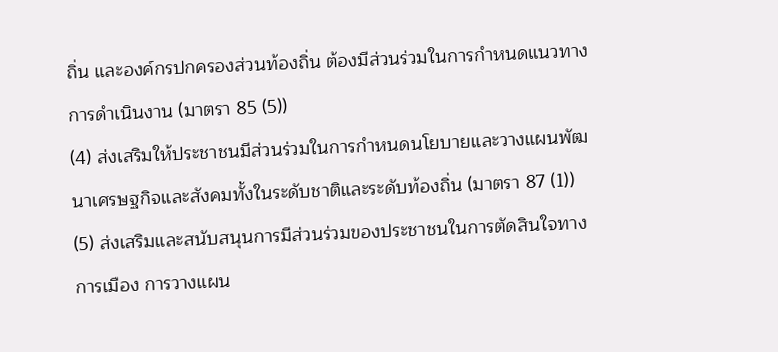ถิ่น และองค์กรปกครองส่วนท้องถิ่น ต้องมีส่วนร่วมในการกำหนดแนวทางการดำเนินงาน (มาตรา 85 (5))
(4) ส่งเสริมให้ประชาชนมีส่วนร่วมในการกำหนดนโยบายและวางแผนพัฒนาเศรษฐกิจและสังคมทั้งในระดับชาติและระดับท้องถิ่น (มาตรา 87 (1))
(5) ส่งเสริมและสนับสนุนการมีส่วนร่วมของประชาชนในการตัดสินใจทางการเมือง การวางแผน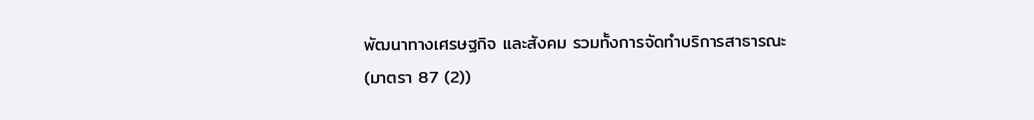พัฒนาทางเศรษฐกิจ และสังคม รวมทั้งการจัดทำบริการสาธารณะ (มาตรา 87 (2))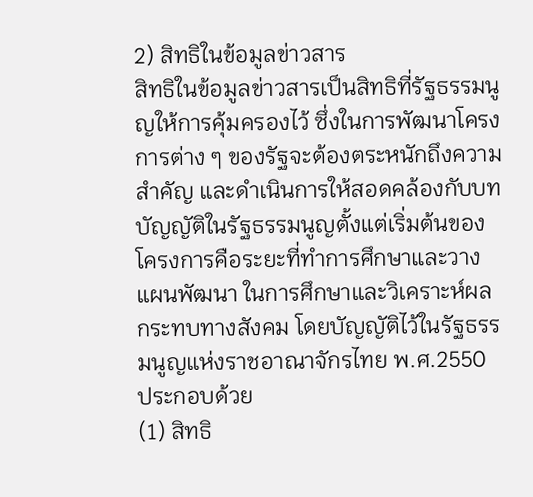2) สิทธิในข้อมูลข่าวสาร
สิทธิในข้อมูลข่าวสารเป็นสิทธิที่รัฐธรรมนูญให้การคุ้มครองไว้ ซึ่งในการพัฒนาโครงการต่าง ๆ ของรัฐจะต้องตระหนักถึงความสำคัญ และดำเนินการให้สอดคล้องกับบทบัญญัติในรัฐธรรมนูญตั้งแต่เริ่มต้นของโครงการคือระยะที่ทำการศึกษาและวางแผนพัฒนา ในการศึกษาและวิเคราะห์ผลกระทบทางสังคม โดยบัญญัติไว้ในรัฐธรรมนูญแห่งราชอาณาจักรไทย พ.ศ.2550 ประกอบด้วย
(1) สิทธิ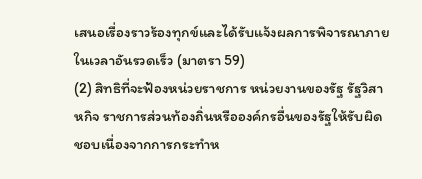เสนอเรื่องราวร้องทุกข์และได้รับแจ้งผลการพิจารณาภายในเวลาอันรวดเร็ว (มาตรา 59)
(2) สิทธิที่จะฟ้องหน่วยราชการ หน่วยงานของรัฐ รัฐวิสาหกิจ ราชการส่วนท้องถิ่นหรือองค์กรอื่นของรัฐให้รับผิดชอบเนื่องจากการกระทำห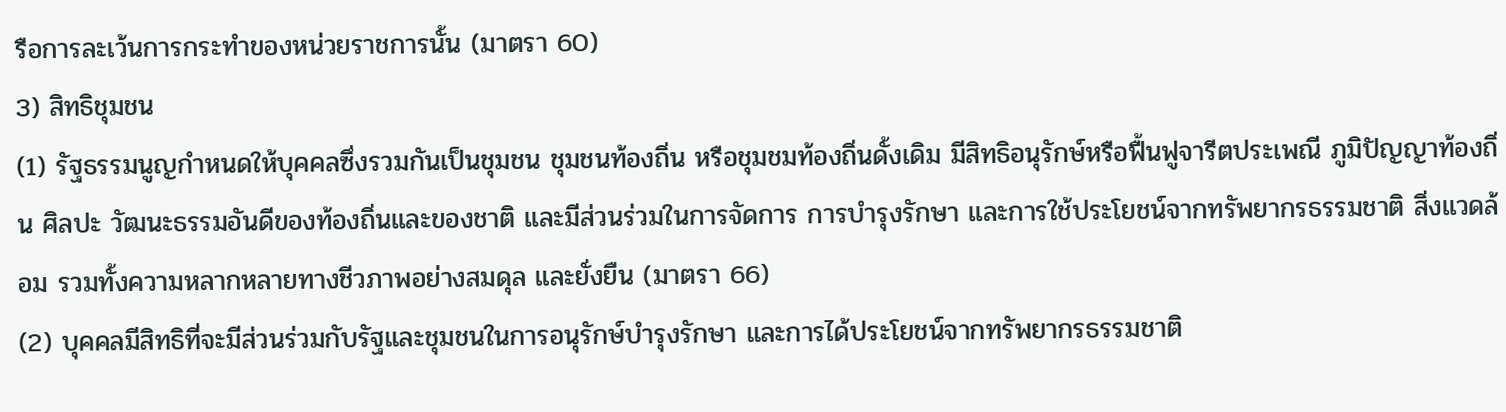รือการละเว้นการกระทำของหน่วยราชการนั้น (มาตรา 60)
3) สิทธิชุมชน
(1) รัฐธรรมนูญกำหนดให้บุคคลซึ่งรวมกันเป็นชุมชน ชุมชนท้องถิ่น หรือชุมชมท้องถิ่นดั้งเดิม มีสิทธิอนุรักษ์หรือฟื้นฟูจารีตประเพณี ภูมิปัญญาท้องถิ่น ศิลปะ วัฒนะธรรมอันดีของท้องถิ่นและของชาติ และมีส่วนร่วมในการจัดการ การบำรุงรักษา และการใช้ประโยชน์จากทรัพยากรธรรมชาติ สิ่งแวดล้อม รวมทั้งความหลากหลายทางชีวภาพอย่างสมดุล และยั่งยืน (มาตรา 66)
(2) บุคคลมีสิทธิที่จะมีส่วนร่วมกับรัฐและชุมชนในการอนุรักษ์บำรุงรักษา และการได้ประโยชน์จากทรัพยากรธรรมชาติ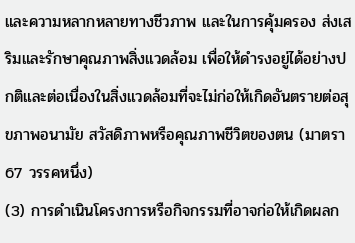และความหลากหลายทางชีวภาพ และในการคุ้มครอง ส่งเสริมและรักษาคุณภาพสิ่งแวดล้อม เพื่อให้ดำรงอยู่ได้อย่างปกติและต่อเนื่องในสิ่งแวดล้อมที่จะไม่ก่อให้เกิดอันตรายต่อสุขภาพอนามัย สวัสดิภาพหรือคุณภาพชีวิตของตน (มาตรา 67 วรรคหนึ่ง)
(3) การดำเนินโครงการหรือกิจกรรมที่อาจก่อให้เกิดผลก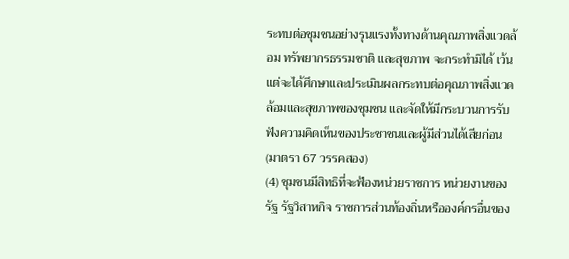ระทบต่อชุมชนอย่างรุนแรงทั้งทางด้านคุณภาพสิ่งแวดล้อม ทรัพยากรธรรมชาติ และสุขภาพ จะกระทำมิได้ เว้นแต่จะได้ศึกษาและประเมินผลกระทบต่อคุณภาพสิ่งแวดล้อมและสุขภาพของชุมชน และจัดให้มีกระบวนการรับฟังความคิดเห็นของประชาชนและผู้มีส่วนได้เสียก่อน (มาตรา 67 วรรคสอง)
(4) ชุมชนมีสิทธิที่จะฟ้องหน่วยราชการ หน่วยงานของรัฐ รัฐวิสาหกิจ ราชการส่วนท้องถิ่นหรือองค์กรอื่นของ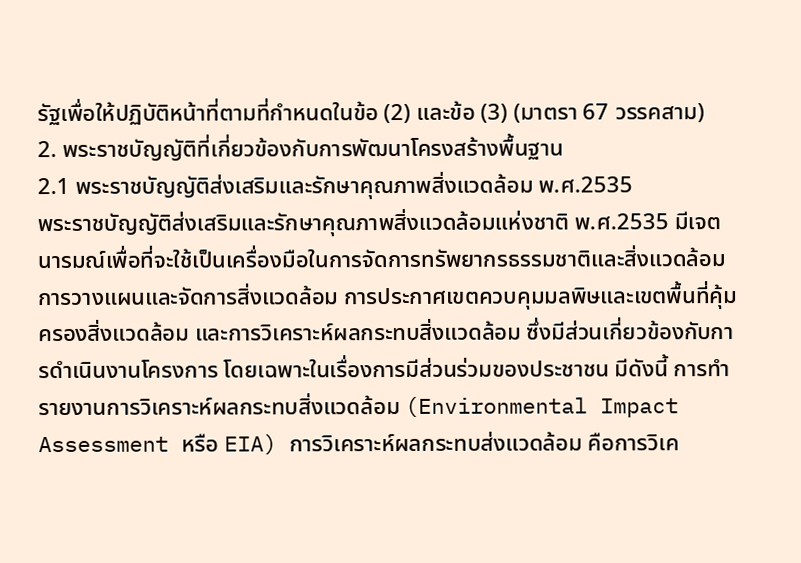รัฐเพื่อให้ปฏิบัติหน้าที่ตามที่กำหนดในข้อ (2) และข้อ (3) (มาตรา 67 วรรคสาม)
2. พระราชบัญญัติที่เกี่ยวข้องกับการพัฒนาโครงสร้างพื้นฐาน
2.1 พระราชบัญญัติส่งเสริมและรักษาคุณภาพสิ่งแวดล้อม พ.ศ.2535
พระราชบัญญัติส่งเสริมและรักษาคุณภาพสิ่งแวดล้อมแห่งชาติ พ.ศ.2535 มีเจตนารมณ์เพื่อที่จะใช้เป็นเครื่องมือในการจัดการทรัพยากรธรรมชาติและสิ่งแวดล้อม การวางแผนและจัดการสิ่งแวดล้อม การประกาศเขตควบคุมมลพิษและเขตพื้นที่คุ้มครองสิ่งแวดล้อม และการวิเคราะห์ผลกระทบสิ่งแวดล้อม ซึ่งมีส่วนเกี่ยวข้องกับการดำเนินงานโครงการ โดยเฉพาะในเรื่องการมีส่วนร่วมของประชาชน มีดังนี้ การทำรายงานการวิเคราะห์ผลกระทบสิ่งแวดล้อม (Environmental Impact Assessment หรือ EIA) การวิเคราะห์ผลกระทบส่งแวดล้อม คือการวิเค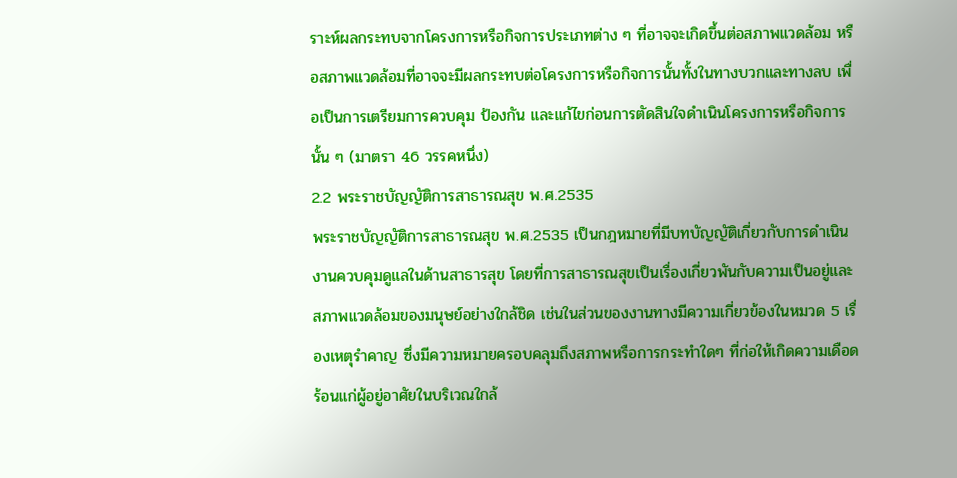ราะห์ผลกระทบจากโครงการหรือกิจการประเภทต่าง ๆ ที่อาจจะเกิดขึ้นต่อสภาพแวดล้อม หรือสภาพแวดล้อมที่อาจจะมีผลกระทบต่อโครงการหรือกิจการนั้นทั้งในทางบวกและทางลบ เพื่อเป็นการเตรียมการควบคุม ป้องกัน และแก้ไขก่อนการตัดสินใจดำเนินโครงการหรือกิจการนั้น ๆ (มาตรา 46 วรรคหนึ่ง)
2.2 พระราชบัญญัติการสาธารณสุข พ.ศ.2535
พระราชบัญญัติการสาธารณสุข พ.ศ.2535 เป็นกฎหมายที่มีบทบัญญัติเกี่ยวกับการดำเนินงานควบคุมดูแลในด้านสาธารสุข โดยที่การสาธารณสุขเป็นเรื่องเกี่ยวพันกับความเป็นอยู่และสภาพแวดล้อมของมนุษย์อย่างใกล้ชิด เช่นในส่วนของงานทางมีความเกี่ยวข้องในหมวด 5 เรื่องเหตุรำคาญ ซึ่งมีความหมายครอบคลุมถึงสภาพหรือการกระทำใดๆ ที่ก่อให้เกิดความเดือดร้อนแก่ผู้อยู่อาศัยในบริเวณใกล้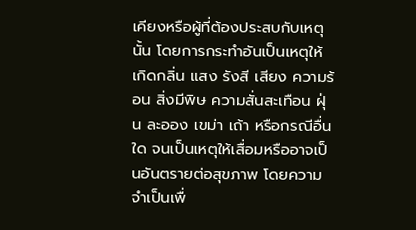เคียงหรือผู้ที่ต้องประสบกับเหตุนั้น โดยการกระทำอันเป็นเหตุให้เกิดกลิ่น แสง รังสี เสียง ความร้อน สิ่งมีพิษ ความสั่นสะเทือน ฝุ่น ละออง เขม่า เถ้า หรือกรณีอื่นใด จนเป็นเหตุให้เสื่อมหรืออาจเป็นอันตรายต่อสุขภาพ โดยความจำเป็นเพื่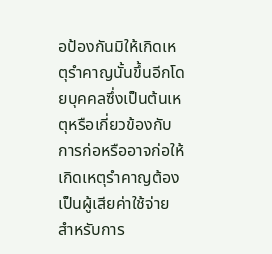อป้องกันมิให้เกิดเหตุรำคาญนั้นขึ้นอีกโดยบุคคลซึ่งเป็นต้นเหตุหรือเกี่ยวข้องกับการก่อหรืออาจก่อให้เกิดเหตุรำคาญต้องเป็นผู้เสียค่าใช้จ่ายสำหรับการ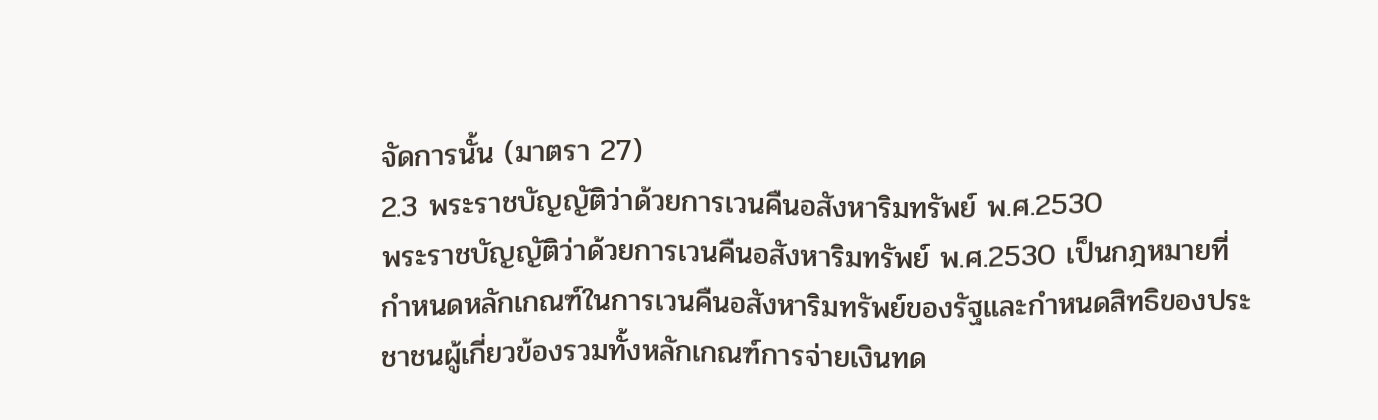จัดการนั้น (มาตรา 27)
2.3 พระราชบัญญัติว่าด้วยการเวนคืนอสังหาริมทรัพย์ พ.ศ.2530
พระราชบัญญัติว่าด้วยการเวนคืนอสังหาริมทรัพย์ พ.ศ.2530 เป็นกฎหมายที่กำหนดหลักเกณฑ์ในการเวนคืนอสังหาริมทรัพย์ของรัฐและกำหนดสิทธิของประชาชนผู้เกี่ยวข้องรวมทั้งหลักเกณฑ์การจ่ายเงินทด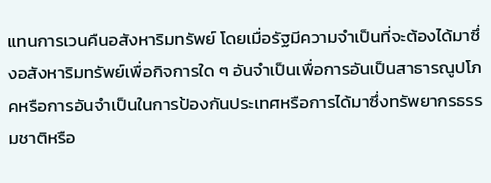แทนการเวนคืนอสังหาริมทรัพย์ โดยเมื่อรัฐมีความจำเป็นที่จะต้องได้มาซึ่งอสังหาริมทรัพย์เพื่อกิจการใด ๆ อันจำเป็นเพื่อการอันเป็นสาธารณูปโภคหรือการอันจำเป็นในการป้องกันประเทศหรือการได้มาซึ่งทรัพยากรธรรมชาติหรือ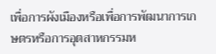เพื่อการผังเมืองหรือเพื่อการพัฒนาการเกษตรหรือการอุตสาหกรรมห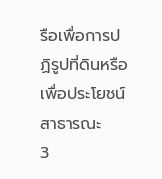รือเพื่อการปฏิรูปที่ดินหรือเพื่อประโยชน์สาธารณะ
3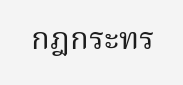กฎกระทร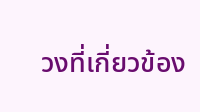วงที่เกี่ยวข้อง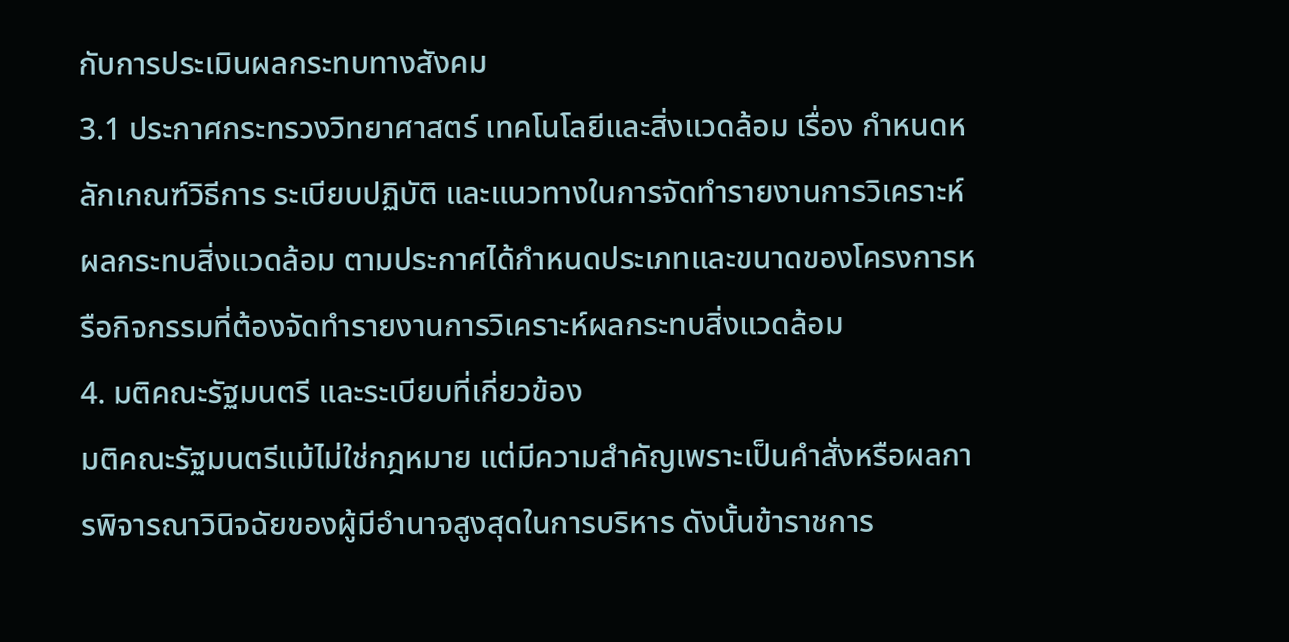กับการประเมินผลกระทบทางสังคม
3.1 ประกาศกระทรวงวิทยาศาสตร์ เทคโนโลยีและสิ่งแวดล้อม เรื่อง กำหนดหลักเกณฑ์วิธีการ ระเบียบปฏิบัติ และแนวทางในการจัดทำรายงานการวิเคราะห์ผลกระทบสิ่งแวดล้อม ตามประกาศได้กำหนดประเภทและขนาดของโครงการหรือกิจกรรมที่ต้องจัดทำรายงานการวิเคราะห์ผลกระทบสิ่งแวดล้อม
4. มติคณะรัฐมนตรี และระเบียบที่เกี่ยวข้อง
มติคณะรัฐมนตรีแม้ไม่ใช่กฎหมาย แต่มีความสำคัญเพราะเป็นคำสั่งหรือผลการพิจารณาวินิจฉัยของผู้มีอำนาจสูงสุดในการบริหาร ดังนั้นข้าราชการ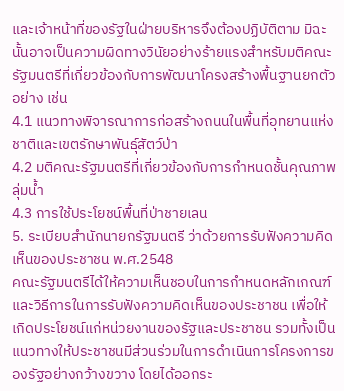และเจ้าหน้าที่ของรัฐในฝ่ายบริหารจึงต้องปฏิบัติตาม มิฉะนั้นอาจเป็นความผิดทางวินัยอย่างร้ายแรงสำหรับมติคณะรัฐมนตรีที่เกี่ยวข้องกับการพัฒนาโครงสร้างพื้นฐานยกตัวอย่าง เช่น
4.1 แนวทางพิจารณาการก่อสร้างถนนในพื้นที่อุทยานแห่งชาติและเขตรักษาพันธุ์สัตว์ป่า
4.2 มติคณะรัฐมนตรีที่เกี่ยวข้องกับการกำหนดชั้นคุณภาพลุ่มน้ำ
4.3 การใช้ประโยชน์พื้นที่ป่าชายเลน
5. ระเบียบสำนักนายกรัฐมนตรี ว่าด้วยการรับฟังความคิดเห็นของประชาชน พ.ศ.2548
คณะรัฐมนตรีได้ให้ความเห็นชอบในการกำหนดหลักเกณฑ์ และวิธีการในการรับฟังความคิดเห็นของประชาชน เพื่อให้เกิดประโยชน์แก่หน่วยงานของรัฐและประชาชน รวมทั้งเป็นแนวทางให้ประชาชนมีส่วนร่วมในการดำเนินการโครงการของรัฐอย่างกว้างขวาง โดยได้ออกระ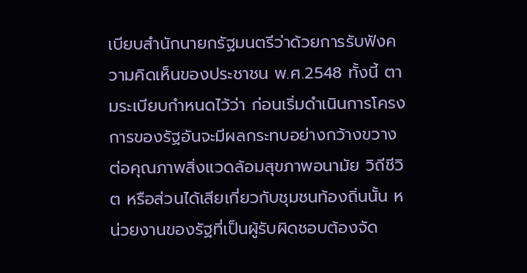เบียบสำนักนายกรัฐมนตรีว่าด้วยการรับฟังความคิดเห็นของประชาชน พ.ศ.2548 ทั้งนี้ ตามระเบียบกำหนดไว้ว่า ก่อนเริ่มดำเนินการโครงการของรัฐอันจะมีผลกระทบอย่างกว้างขวางต่อคุณภาพสิ่งแวดล้อมสุขภาพอนามัย วิถีชีวิต หรือส่วนได้เสียเกี่ยวกับชุมชนท้องถิ่นนั้น หน่วยงานของรัฐที่เป็นผู้รับผิดชอบต้องจัด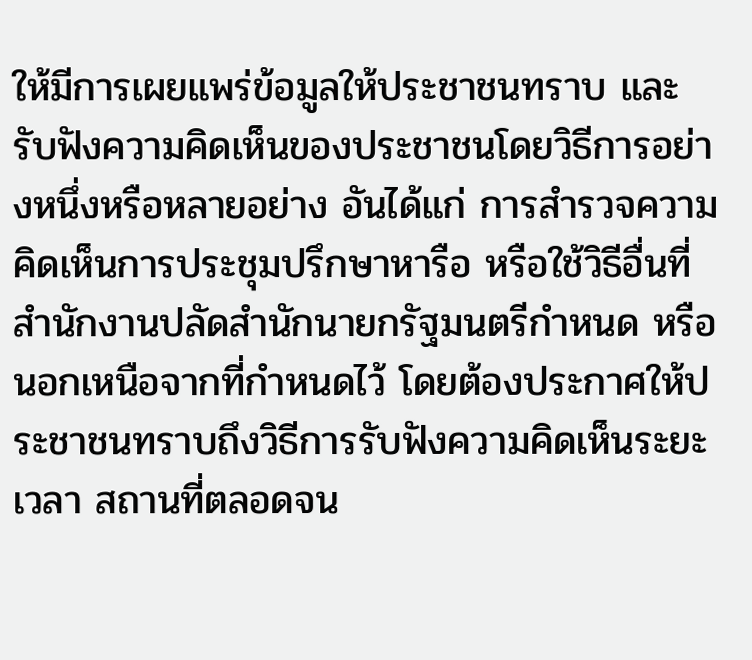ให้มีการเผยแพร่ข้อมูลให้ประชาชนทราบ และรับฟังความคิดเห็นของประชาชนโดยวิธีการอย่างหนึ่งหรือหลายอย่าง อันได้แก่ การสำรวจความคิดเห็นการประชุมปรึกษาหารือ หรือใช้วิธีอื่นที่สำนักงานปลัดสำนักนายกรัฐมนตรีกำหนด หรือนอกเหนือจากที่กำหนดไว้ โดยต้องประกาศให้ประชาชนทราบถึงวิธีการรับฟังความคิดเห็นระยะเวลา สถานที่ตลอดจน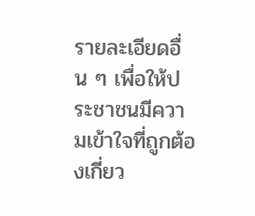รายละเอียดอื่น ๆ เพื่อให้ประชาชนมีความเข้าใจที่ถูกต้องเกี่ยว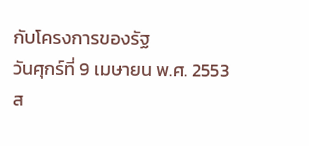กับโครงการของรัฐ
วันศุกร์ที่ 9 เมษายน พ.ศ. 2553
ส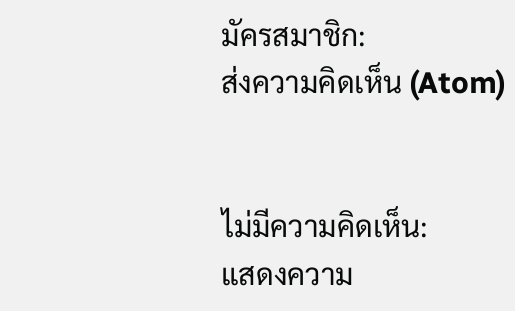มัครสมาชิก:
ส่งความคิดเห็น (Atom)


ไม่มีความคิดเห็น:
แสดงความ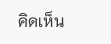คิดเห็น